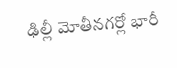ఢిల్లీ మోతీనగర్లో భారీ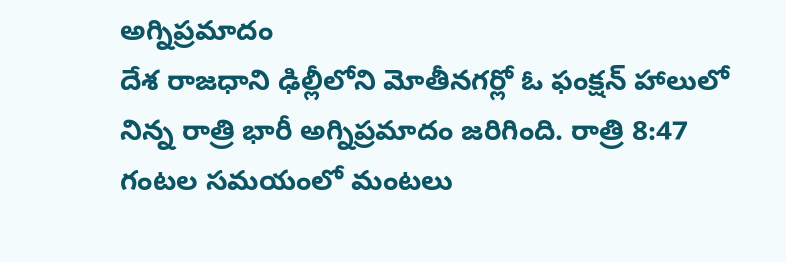అగ్నిప్రమాదం
దేశ రాజధాని ఢిల్లీలోని మోతీనగర్లో ఓ ఫంక్షన్ హాలులో నిన్న రాత్రి భారీ అగ్నిప్రమాదం జరిగింది. రాత్రి 8:47 గంటల సమయంలో మంటలు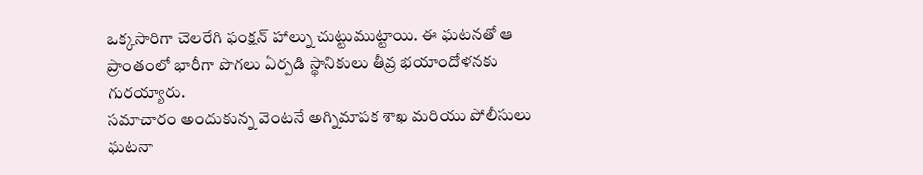ఒక్కసారిగా చెలరేగి ఫంక్షన్ హాల్ను చుట్టుముట్టాయి. ఈ ఘటనతో ఆ ప్రాంతంలో భారీగా పొగలు ఏర్పడి స్థానికులు తీవ్ర భయాందోళనకు గురయ్యారు.
సమాచారం అందుకున్న వెంటనే అగ్నిమాపక శాఖ మరియు పోలీసులు ఘటనా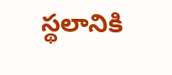స్థలానికి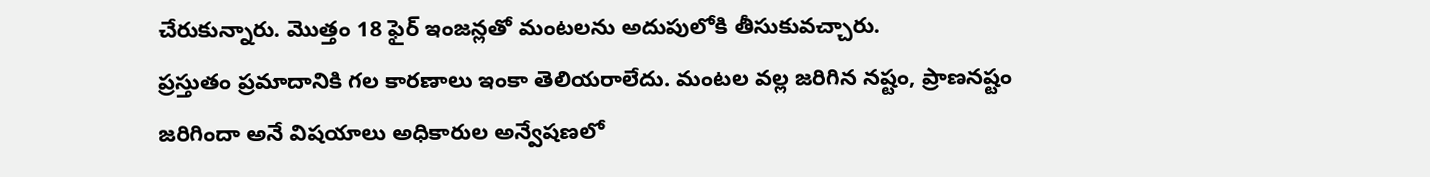చేరుకున్నారు. మొత్తం 18 ఫైర్ ఇంజన్లతో మంటలను అదుపులోకి తీసుకువచ్చారు.
ప్రస్తుతం ప్రమాదానికి గల కారణాలు ఇంకా తెలియరాలేదు. మంటల వల్ల జరిగిన నష్టం, ప్రాణనష్టం జరిగిందా అనే విషయాలు అధికారుల అన్వేషణలో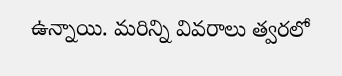ఉన్నాయి. మరిన్ని వివరాలు త్వరలో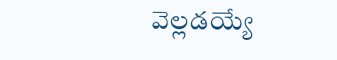వెల్లడయ్యే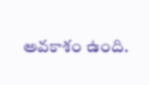అవకాశం ఉంది.